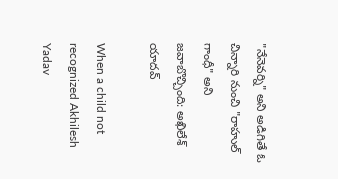"నేనెవర్ని" అని అడిగితే ఓ చిన్నారి నుంచి "రాహుల్ గాంధీ" అని జవాబొచ్చింది: అఖిలేశ్ యాదవ్

When a child not recognized Akhilesh Yadav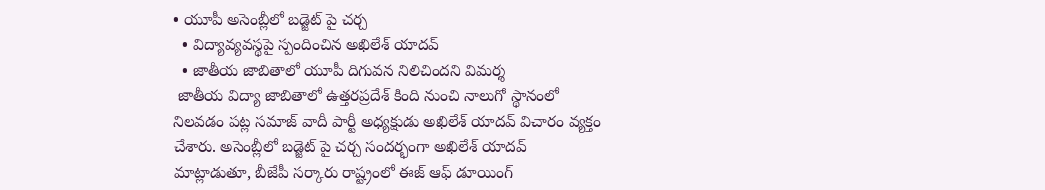• యూపీ అసెంబ్లీలో బడ్జెట్ పై చర్చ
  • విద్యావ్యవస్థపై స్పందించిన అఖిలేశ్ యాదవ్
  • జాతీయ జాబితాలో యూపీ దిగువన నిలిచిందని విమర్శ
 జాతీయ విద్యా జాబితాలో ఉత్తరప్రదేశ్ కింది నుంచి నాలుగో స్థానంలో నిలవడం పట్ల సమాజ్ వాదీ పార్టీ అధ్యక్షుడు అఖిలేశ్ యాదవ్ విచారం వ్యక్తం చేశారు. అసెంబ్లీలో బడ్జెట్ పై చర్చ సందర్భంగా అఖిలేశ్ యాదవ్ మాట్లాడుతూ, బీజేపీ సర్కారు రాష్ట్రంలో ఈజ్ ఆఫ్ డూయింగ్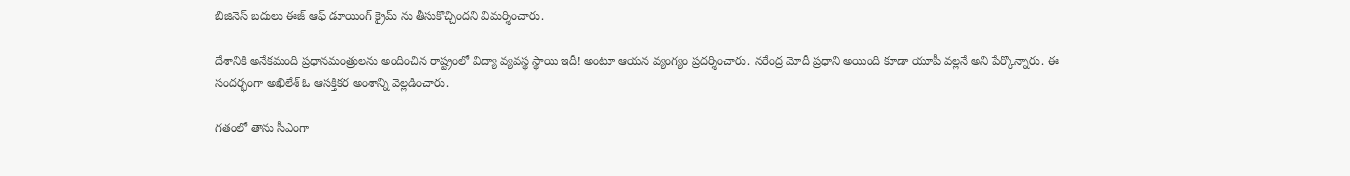బిజినెస్ బదులు ఈజ్ ఆఫ్ డూయింగ్ క్రైమ్ ను తీసుకొచ్చిందని విమర్శించారు.

దేశానికి అనేకమంది ప్రధానమంత్రులను అందించిన రాష్ట్రంలో విద్యా వ్యవస్థ స్థాయి ఇదీ! అంటూ ఆయన వ్యంగ్యం ప్రదర్శించారు. నరేంద్ర మోదీ ప్రధాని అయింది కూడా యూపీ వల్లనే అని పేర్కొన్నారు. ఈ సందర్భంగా అఖిలేశ్ ఓ ఆసక్తికర అంశాన్ని వెల్లడించారు.

గతంలో తాను సీఎంగా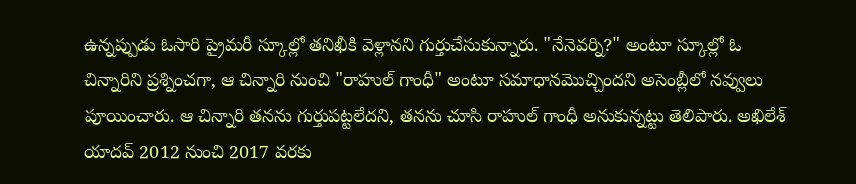ఉన్నప్పుడు ఓసారి ప్రైమరీ స్కూల్లో తనిఖీకి వెళ్లానని గుర్తుచేసుకున్నారు. "నేనెవర్ని?" అంటూ స్కూల్లో ఓ చిన్నారిని ప్రశ్నించగా, ఆ చిన్నారి నుంచి "రాహుల్ గాంధీ" అంటూ సమాధానమొచ్చిందని అసెంబ్లీలో నవ్వులు పూయించారు. ఆ చిన్నారి తనను గుర్తుపట్టలేదని, తనను చూసి రాహుల్ గాంధీ అనుకున్నట్టు తెలిపారు. అఖిలేశ్ యాదవ్ 2012 నుంచి 2017 వరకు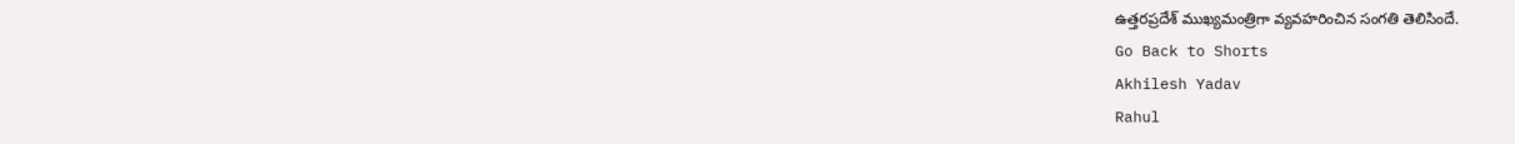ఉత్తరప్రదేశ్ ముఖ్యమంత్రిగా వ్యవహరించిన సంగతి తెలిసిందే.
Go Back to Shorts
Akhilesh Yadav
Rahul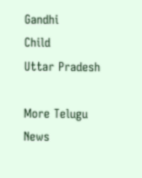Gandhi
Child
Uttar Pradesh

More Telugu News